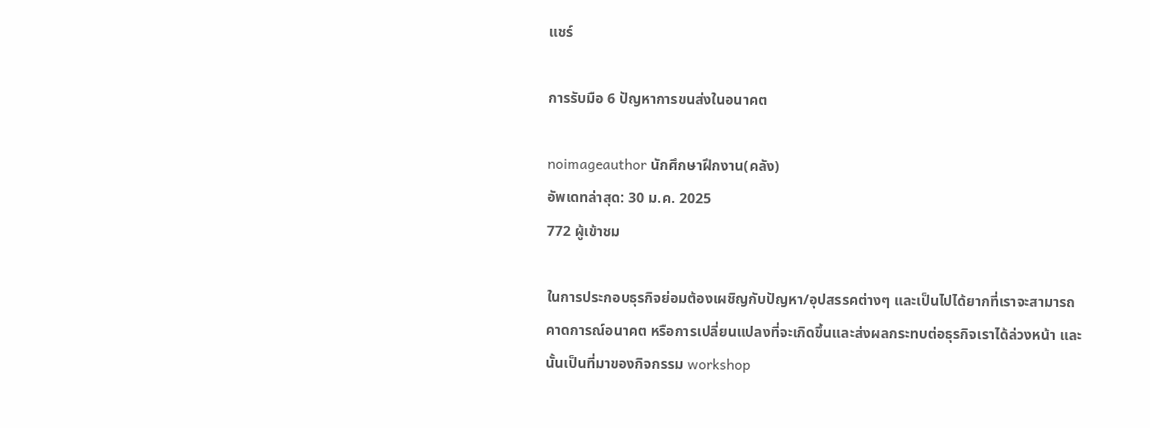แชร์

การรับมือ 6 ปัญหาการขนส่งในอนาคต

noimageauthor นักศึกษาฝึกงาน(คลัง)
อัพเดทล่าสุด: 30 ม.ค. 2025
772 ผู้เข้าชม

ในการประกอบธุรกิจย่อมต้องเผชิญกับปัญหา/อุปสรรคต่างๆ และเป็นไปได้ยากที่เราจะสามารถคาดการณ์อนาคต หรือการเปลี่ยนแปลงที่จะเกิดขึ้นและส่งผลกระทบต่อธุรกิจเราได้ล่วงหน้า และนั้นเป็นที่มาของกิจกรรม workshop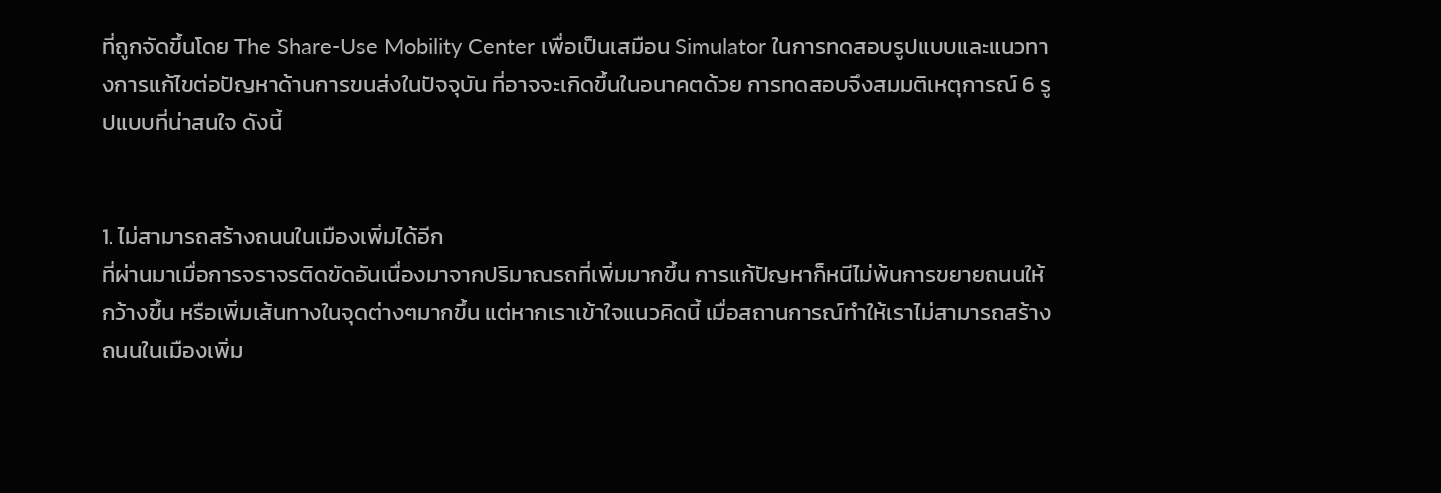ที่ถูกจัดขึ้นโดย The Share-Use Mobility Center เพื่อเป็นเสมือน Simulator ในการทดสอบรูปแบบและแนวทางการแก้ไขต่อปัญหาด้านการขนส่งในปัจจุบัน ที่อาจจะเกิดขึ้นในอนาคตด้วย การทดสอบจึงสมมติเหตุการณ์ 6 รูปแบบที่น่าสนใจ ดังนี้


1. ไม่สามารถสร้างถนนในเมืองเพิ่มได้อีก
ที่ผ่านมาเมื่อการจราจรติดขัดอันเนื่องมาจากปริมาณรถที่เพิ่มมากขึ้น การแก้ปัญหาก็หนีไม่พ้นการขยายถนนให้กว้างขึ้น หรือเพิ่มเส้นทางในจุดต่างๆมากขึ้น แต่หากเราเข้าใจแนวคิดนี้ เมื่อสถานการณ์ทำให้เราไม่สามารถสร้างถนนในเมืองเพิ่ม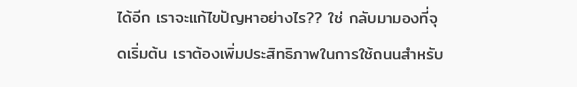ได้อีก เราจะแก้ไขปัญหาอย่างไร?? ใช่ กลับมามองที่จุดเริ่มต้น เราต้องเพิ่มประสิทธิภาพในการใช้ถนนสำหรับ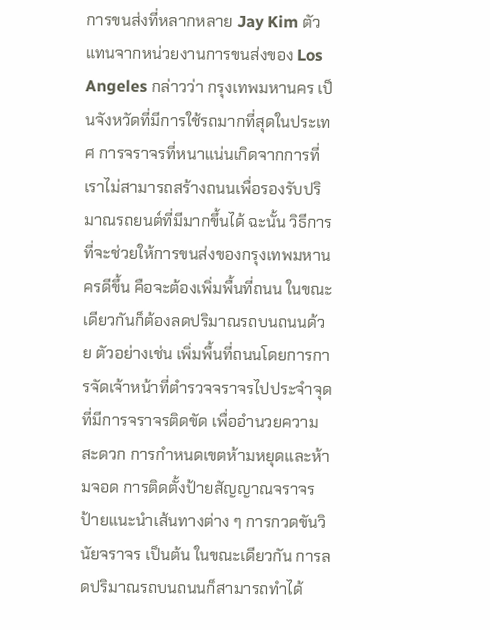การขนส่งที่หลากหลาย Jay Kim ตัวแทนจากหน่วยงานการขนส่งของ Los Angeles กล่าวว่า กรุงเทพมหานคร เป็นจังหวัดที่มีการใช้รถมากที่สุดในประเทศ การจราจรที่หนาแน่นเกิดจากการที่เราไม่สามารถสร้างถนนเพื่อรองรับปริมาณรถยนต์ที่มีมากขึ้นได้ ฉะนั้น วิธีการที่จะช่วยให้การขนส่งของกรุงเทพมหานครดีขึ้น คือจะต้องเพิ่มพื้นที่ถนน ในขณะเดียวกันก็ต้องลดปริมาณรถบนถนนด้วย ตัวอย่างเช่น เพิ่มพื้นที่ถนนโดยการการจัดเจ้าหน้าที่ตำรวจจราจรไปประจำจุดที่มีการจราจรติดขัด เพื่ออำนวยความสะดวก การกำหนดเขตห้ามหยุดและห้ามจอด การติดตั้งป้ายสัญญาณจราจร ป้ายแนะนำเส้นทางต่าง ๆ การกวดขันวินัยจราจร เป็นต้น ในขณะเดียวกัน การลดปริมาณรถบนถนนก็สามารถทำได้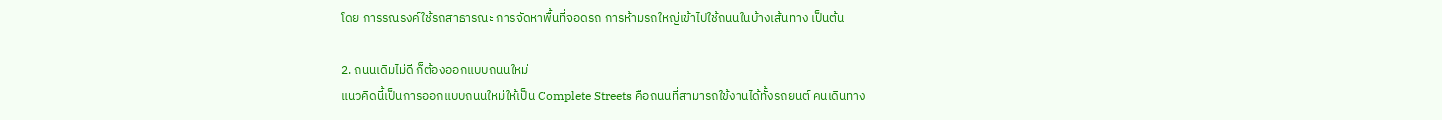โดย การรณรงค์ใช้รถสาธารณะ การจัดหาพื้นที่จอดรถ การห้ามรถใหญ่เข้าไปใช้ถนนในบ้างเส้นทาง เป็นต้น

2. ถนนเดิมไม่ดี ก็ต้องออกแบบถนนใหม่
แนวคิดนี้เป็นการออกแบบถนนใหม่ให้เป็น Complete Streets คือถนนที่สามารถใข้งานได้ทั้งรถยนต์ คนเดินทาง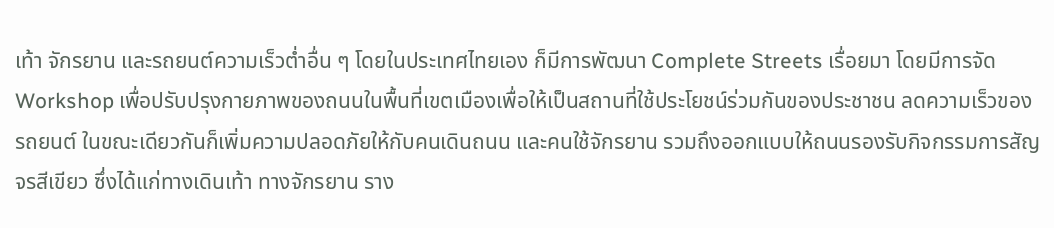เท้า จักรยาน และรถยนต์ความเร็วต่ำอื่น ๆ โดยในประเทศไทยเอง ก็มีการพัฒนา Complete Streets เรื่อยมา โดยมีการจัด Workshop เพื่อปรับปรุงกายภาพของถนนในพื้นที่เขตเมืองเพื่อให้เป็นสถานที่ใช้ประโยชน์ร่วมกันของประชาชน ลดความเร็วของรถยนต์ ในขณะเดียวกันก็เพิ่มความปลอดภัยให้กับคนเดินถนน และคนใช้จักรยาน รวมถึงออกแบบให้ถนนรองรับกิจกรรมการสัญจรสีเขียว ซึ่งได้แก่ทางเดินเท้า ทางจักรยาน ราง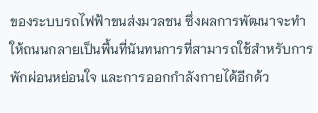ของระบบรถไฟฟ้าขนส่งมวลชน ซึ่งผลการพัฒนาจะทำให้ถนนกลายเป็นพื้นที่นันทนการที่สามารถใช้สำหรับการพักผ่อนหย่อนใจ และการออกกำลังกายได้อีกด้ว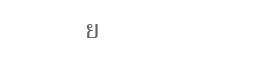ย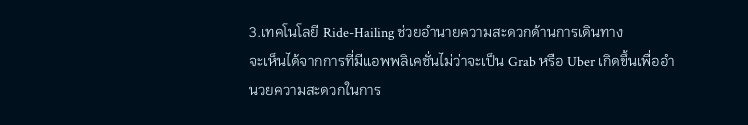3.เทคโนโลยี Ride-Hailing ช่วยอำนายความสะดวกด้านการเดินทาง
จะเห็นได้จากการที่มีแอพพลิเคชั่นไม่ว่าจะเป็น Grab หรือ Uber เกิดขึ้นเพื่ออำนวยความสะดวกในการ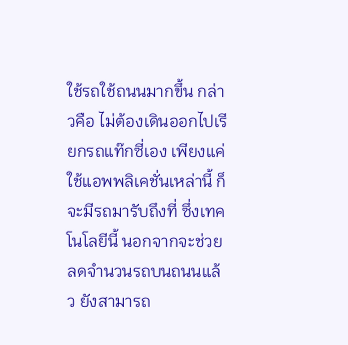ใช้รถใช้ถนนมากขึ้น กล่าวคือ ไม่ต้องเดินออกไปเรียกรถแท๊กซี่เอง เพียงแค่ใช้แอพพลิเคชั่นเหล่านี้ ก็จะมีรถมารับถึงที่ ซึ่งเทคโนโลยีนี้ นอกจากจะช่วยลดจำนวนรถบนถนนแล้ว ยังสามารถ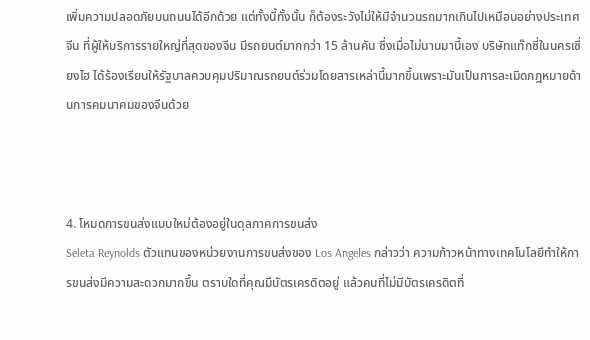เพิ่มความปลอดภัยบนถนนได้อีกด้วย แต่ทั้งนี้ทั้งนั้น ก็ต้องระวังไม่ให้มีจำนวนรถมากเกินไปเหมือนอย่างประเทศจีน ที่ผู้ให้บริการรายใหญ่ที่สุดของจีน มีรถยนต์มากกว่า 15 ล้านคัน ซึ่งเมื่อไม่นานมานี้เอง บริษัทแท๊กซี่ในนครเซี่ยงไฮ ได้ร้องเรียนให้รัฐบาลควบคุมปริมาณรถยนต์ร่วมโดยสารเหล่านี้มากขึ้นเพราะมันเป็นการละเมิดกฎหมายด้านการคมนาคมของจีนด้วย



4. โหมดการขนส่งแบบใหม่ต้องอยู่ในดุลภาคการขนส่ง
Seleta Reynolds ตัวแทนของหน่วยงานการขนส่งของ Los Angeles กล่าวว่า ความก้าวหน้าทางเทคโนโลยีทำให้การขนส่งมีความสะดวกมากขึ้น ตราบใดที่คุณมีบัตรเครดิตอยู่ แล้วคนที่ไม่มีบัตรเครดิตที่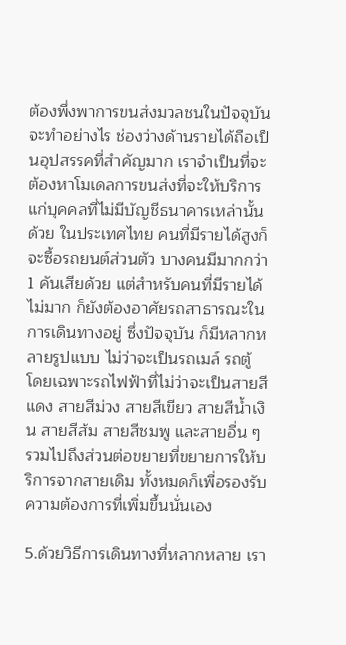ต้องพึ่งพาการขนส่งมวลชนในปัจจุบันจะทำอย่างไร ช่องว่างด้านรายได้ถือเป็นอุปสรรคที่สำคัญมาก เราจำเป็นที่จะต้องหาโมเดลการขนส่งที่จะให้บริการแก่บุคคลที่ไม่มีบัญชีธนาคารเหล่านั้นด้วย ในประเทศไทย คนที่มีรายได้สูงก็จะซื้อรถยนต์ส่วนตัว บางคนมีมากกว่า 1 คันเสียด้วย แต่สำหรับคนที่มีรายได้ไม่มาก ก็ยังต้องอาศัยรถสาธารณะในการเดินทางอยู่ ซึ่งปัจจุบัน ก็มีหลากหลายรูปแบบ ไม่ว่าจะเป็นรถเมล์ รถตู้ โดยเฉพาะรถไฟฟ้าที่ไม่ว่าจะเป็นสายสีแดง สายสีม่วง สายสีเขียว สายสีน้ำเงิน สายสีส้ม สายสีชมพู และสายอื่น ๆ รวมไปถึงส่วนต่อขยายที่ขยายการให้บริการจากสายเดิม ทั้งหมดก็เพื่อรองรับความต้องการที่เพิ่มขึ้นนั่นเอง

5.ด้วยวิธีการเดินทางที่หลากหลาย เรา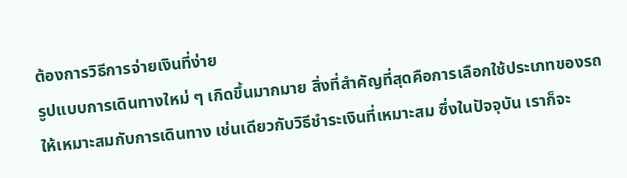ต้องการวิธีการจ่ายเงินที่ง่าย
รูปแบบการเดินทางใหม่ ๆ เกิดขึ้นมากมาย สิ่งที่สำคัญที่สุดคือการเลือกใช้ประเภทของรถให้เหมาะสมกับการเดินทาง เช่นเดียวกับวิธีชำระเงินที่เหมาะสม ซึ่งในปัจจุบัน เราก็จะ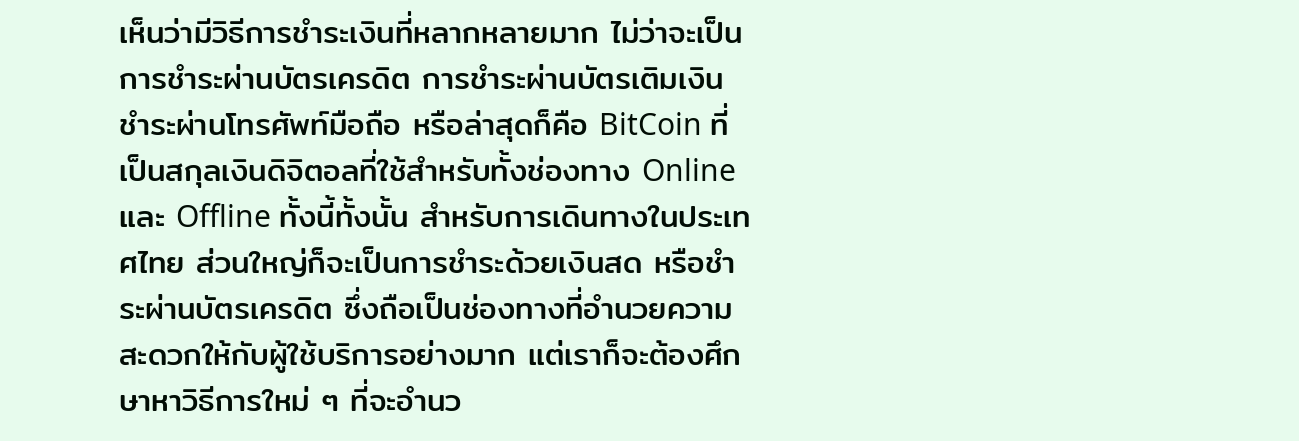เห็นว่ามีวิธีการชำระเงินที่หลากหลายมาก ไม่ว่าจะเป็นการชำระผ่านบัตรเครดิต การชำระผ่านบัตรเติมเงิน ชำระผ่านโทรศัพท์มือถือ หรือล่าสุดก็คือ BitCoin ที่เป็นสกุลเงินดิจิตอลที่ใช้สำหรับทั้งช่องทาง Online และ Offline ทั้งนี้ทั้งนั้น สำหรับการเดินทางในประเทศไทย ส่วนใหญ่ก็จะเป็นการชำระด้วยเงินสด หรือชำระผ่านบัตรเครดิต ซึ่งถือเป็นช่องทางที่อำนวยความสะดวกให้กับผู้ใช้บริการอย่างมาก แต่เราก็จะต้องศึกษาหาวิธีการใหม่ ๆ ที่จะอำนว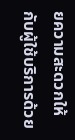ยความสะดวกให้กับผู้ใช้บริการด้วย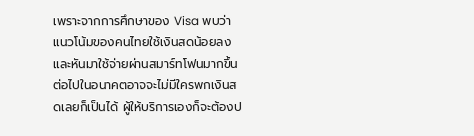เพราะจากการศึกษาของ Visa พบว่า แนวโน้มของคนไทยใช้เงินสดน้อยลง และหันมาใช้จ่ายผ่านสมาร์ทโฟนมากขึ้น ต่อไปในอนาคตอาจจะไม่มีใครพกเงินสดเลยก็เป็นได้ ผู้ให้บริการเองก็จะต้องป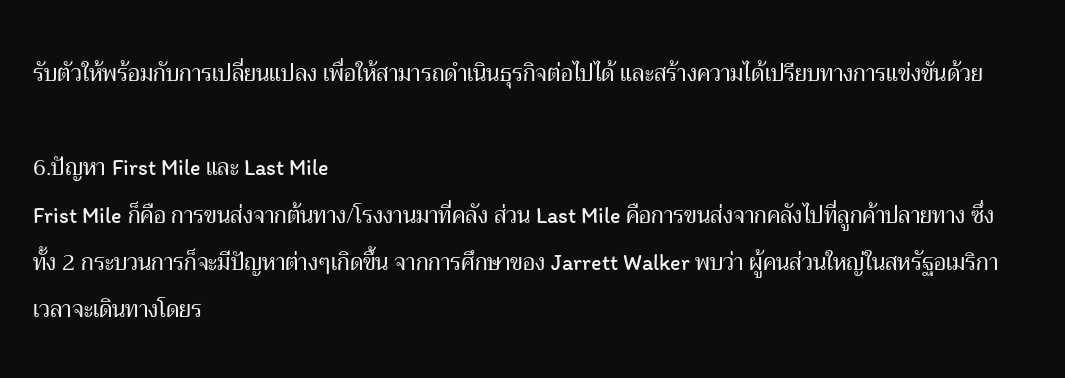รับตัวให้พร้อมกับการเปลี่ยนแปลง เพื่อให้สามารถดำเนินธุรกิจต่อไปได้ และสร้างความได้เปรียบทางการแข่งขันด้วย

6.ปัญหา First Mile และ Last Mile
Frist Mile ก็คือ การขนส่งจากต้นทาง/โรงงานมาที่คลัง ส่วน Last Mile คือการขนส่งจากคลังไปที่ลูกค้าปลายทาง ซึ่งทั้ง 2 กระบวนการก็จะมีปัญหาต่างๆเกิดขึ้น จากการศึกษาของ Jarrett Walker พบว่า ผู้คนส่วนใหญ่ในสหรัฐอเมริกาเวลาจะเดินทางโดยร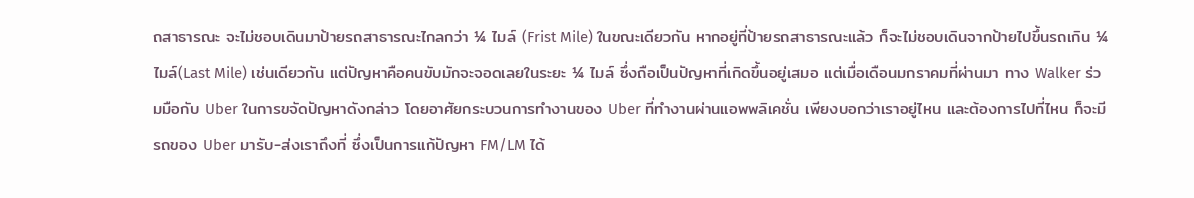ถสาธารณะ จะไม่ชอบเดินมาป้ายรถสาธารณะไกลกว่า ¼ ไมล์ (Frist Mile) ในขณะเดียวกัน หากอยู่ที่ป้ายรถสาธารณะแล้ว ก็จะไม่ชอบเดินจากป้ายไปขึ้นรถเกิน ¼ ไมล์(Last Mile) เช่นเดียวกัน แต่ปัญหาคือคนขับมักจะจอดเลยในระยะ ¼ ไมล์ ซึ่งถือเป็นปัญหาที่เกิดขึ้นอยู่เสมอ แต่เมื่อเดือนมกราคมที่ผ่านมา ทาง Walker ร่วมมือกับ Uber ในการขจัดปัญหาดังกล่าว โดยอาศัยกระบวนการทำงานของ Uber ที่ทำงานผ่านแอพพลิเคชั่น เพียงบอกว่าเราอยู่ไหน และต้องการไปที่ไหน ก็จะมีรถของ Uber มารับ-ส่งเราถึงที่ ซึ่งเป็นการแก้ปัญหา FM/LM ได้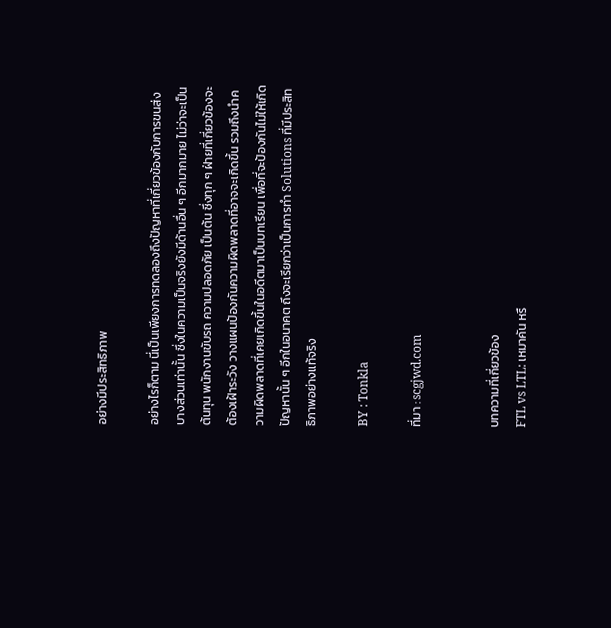อย่างมีประสิทธิภาพ

อย่างไรก็ตาม นี่เป็นเพียงการทดลองถึงปัญหาที่เกี่ยวข้องกับการขนส่งบางส่วนเท่านั้น ซึ่งในความเป็นจริงยังมีด้านอื่น ๆ อีกมากมาย ไม่ว่าจะเป็นต้นทุน พนักงานขับรถ ความปลอดภัย เป็นต้น ซึ่งทุก ๆ ฝ่ายที่เกี่ยวข้องจะต้องเฝ้าระวัง วางแผนป้องกันความผิดพลาดที่อาจจะเกิดขึ้น รวมถึงนำความผิดพลาดที่เคยเกิดขึ้นในอดีตมาเป็นบทเรียน เพื่อที่จะป้องกันไม่ให้เกิดปัญหานั้น ๆ อีกในอนาคต ถึงจะเรียกว่าเป็นการทำ Solutions ที่มีประสิทธิภาพอย่างแท้จริง

BY : Tonkla

ที่มา : scgjwd.com


บทความที่เกี่ยวข้อง
FTL vs LTL: เหมาคัน หรื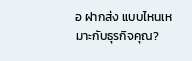อ ฝากส่ง แบบไหนเหมาะกับธุรกิจคุณ?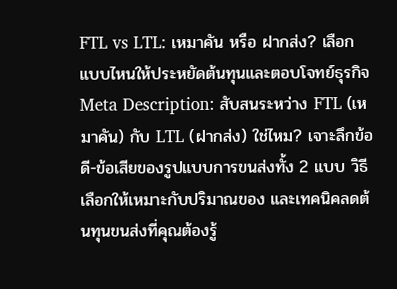FTL vs LTL: เหมาคัน หรือ ฝากส่ง? เลือกแบบไหนให้ประหยัดต้นทุนและตอบโจทย์ธุรกิจ Meta Description: สับสนระหว่าง FTL (เหมาคัน) กับ LTL (ฝากส่ง) ใช่ไหม? เจาะลึกข้อดี-ข้อเสียของรูปแบบการขนส่งทั้ง 2 แบบ วิธีเลือกให้เหมาะกับปริมาณของ และเทคนิคลดต้นทุนขนส่งที่คุณต้องรู้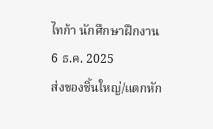ไทก้า นักศึกษาฝึกงาน
6 ธ.ค. 2025
ส่งของชิ้นใหญ่/แตกหัก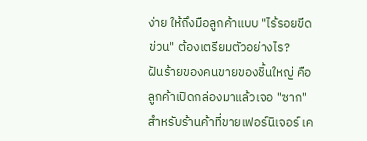ง่าย ให้ถึงมือลูกค้าแบบ "ไร้รอยขีดข่วน" ต้องเตรียมตัวอย่างไร?
ฝันร้ายของคนขายของชิ้นใหญ่ คือลูกค้าเปิดกล่องมาแล้วเจอ "ซาก" สำหรับร้านค้าที่ขายเฟอร์นิเจอร์ เค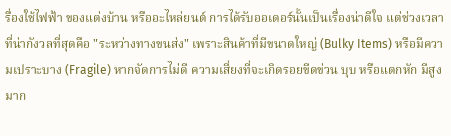รื่องใช้ไฟฟ้า ของแต่งบ้าน หรืออะไหล่ยนต์ การได้รับออเดอร์นั้นเป็นเรื่องน่าดีใจ แต่ช่วงเวลาที่น่ากังวลที่สุดคือ "ระหว่างทางขนส่ง" เพราะสินค้าที่มีขนาดใหญ่ (Bulky Items) หรือมีความเปราะบาง (Fragile) หากจัดการไม่ดี ความเสี่ยงที่จะเกิดรอยขีดข่วน บุบ หรือแตกหัก มีสูงมาก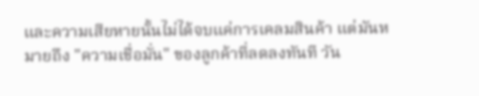และความเสียหายนั้นไม่ได้จบแค่การเคลมสินค้า แต่มันหมายถึง "ความเชื่อมั่น" ของลูกค้าที่ลดลงทันที วัน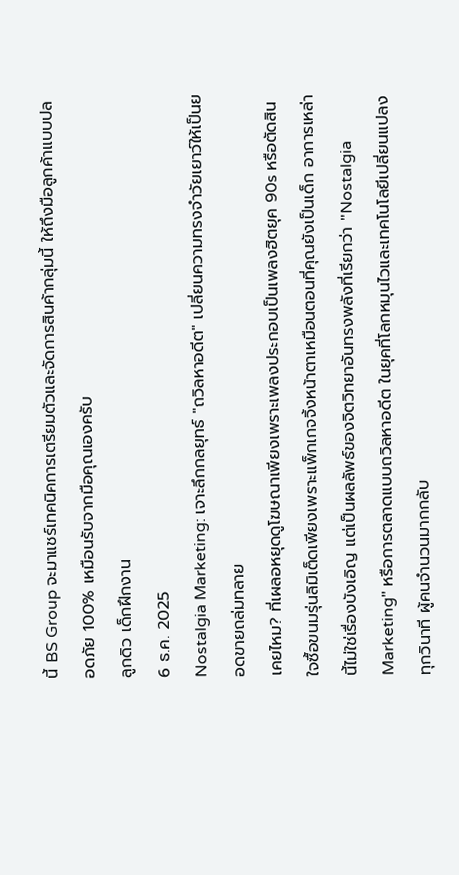นี้ BS Group จะมาแชร์เทคนิคการเตรียมตัวและจัดการสินค้ากลุ่มนี้ ให้ถึงมือลูกค้าแบบปลอดภัย 100% เหมือนรับจากมือคุณเองครับ
ลูกดิว เด็กฝึกงาน
6 ธ.ค. 2025
Nostalgia Marketing: เจาะลึกกลยุทธ์ "ถวิลหาอดีต" เปลี่ยนความทรงจำวัยเยาว์ให้เป็นยอดขายถล่มทลาย
เคยไหม? ที่เผลอหยุดดูโฆษณาเพียงเพราะเพลงประกอบเป็นเพลงฮิตยุค 90s หรือตัดสินใจซื้อขนมรุ่นลิมิเต็ดเพียงเพราะแพ็กเกจจิ้งหน้าตาเหมือนตอนที่คุณยังเป็นเด็ก อาการเหล่านี้ไม่ใช่เรื่องบังเอิญ แต่เป็นผลลัพธ์ของจิตวิทยาอันทรงพลังที่เรียกว่า "Nostalgia Marketing" หรือการตลาดแบบถวิลหาอดีต ในยุคที่โลกหมุนไวและเทคโนโลยีเปลี่ยนแปลงทุกวินาที ผู้คนจำนวนมากกลับ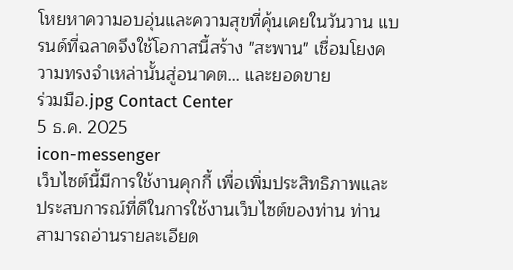โหยหาความอบอุ่นและความสุขที่คุ้นเคยในวันวาน แบรนด์ที่ฉลาดจึงใช้โอกาสนี้สร้าง "สะพาน" เชื่อมโยงความทรงจำเหล่านั้นสู่อนาคต... และยอดขาย
ร่วมมือ.jpg Contact Center
5 ธ.ค. 2025
icon-messenger
เว็บไซต์นี้มีการใช้งานคุกกี้ เพื่อเพิ่มประสิทธิภาพและประสบการณ์ที่ดีในการใช้งานเว็บไซต์ของท่าน ท่านสามารถอ่านรายละเอียด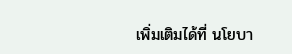เพิ่มเติมได้ที่ นโยบา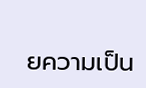ยความเป็น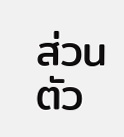ส่วนตัว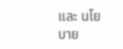และ นโยบาย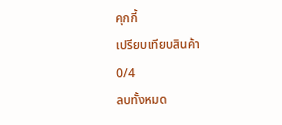คุกกี้
เปรียบเทียบสินค้า
0/4
ลบทั้งหมด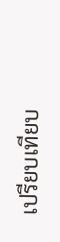เปรียบเทียบ